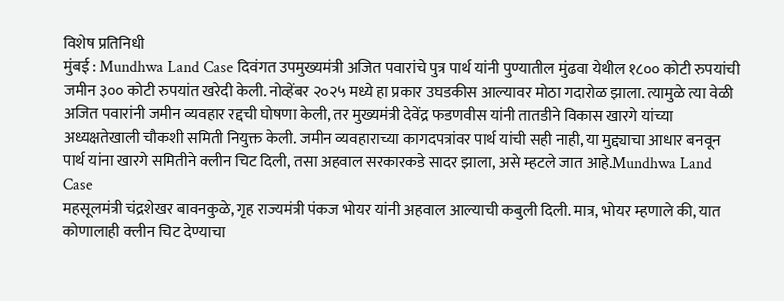विशेष प्रतिनिधी
मुंबई : Mundhwa Land Case दिवंगत उपमुख्यमंत्री अजित पवारांचे पुत्र पार्थ यांनी पुण्यातील मुंढवा येथील १८०० कोटी रुपयांची जमीन ३०० कोटी रुपयांत खरेदी केली. नोव्हेंबर २०२५ मध्ये हा प्रकार उघडकीस आल्यावर मोठा गदारोळ झाला. त्यामुळे त्या वेळी अजित पवारांनी जमीन व्यवहार रद्दची घोषणा केली, तर मुख्यमंत्री देवेंद्र फडणवीस यांनी तातडीने विकास खारगे यांच्या अध्यक्षतेखाली चौकशी समिती नियुक्त केली. जमीन व्यवहाराच्या कागदपत्रांवर पार्थ यांची सही नाही, या मुद्द्याचा आधार बनवून पार्थ यांना खारगे समितीने क्लीन चिट दिली, तसा अहवाल सरकारकडे सादर झाला, असे म्हटले जात आहे.Mundhwa Land Case
महसूलमंत्री चंद्रशेखर बावनकुळे, गृह राज्यमंत्री पंकज भोयर यांनी अहवाल आल्याची कबुली दिली. मात्र, भोयर म्हणाले की, यात कोणालाही क्लीन चिट देण्याचा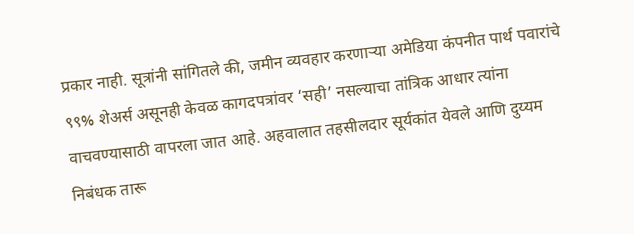प्रकार नाही. सूत्रांनी सांगितले की, जमीन व्यवहार करणाऱ्या अमेडिया कंपनीत पार्थ पवारांचे ९९% शेअर्स असूनही केवळ कागदपत्रांवर ‘सही’ नसल्याचा तांत्रिक आधार त्यांना वाचवण्यासाठी वापरला जात आहे. अहवालात तहसीलदार सूर्यकांत येवले आणि दुय्यम निबंधक तारू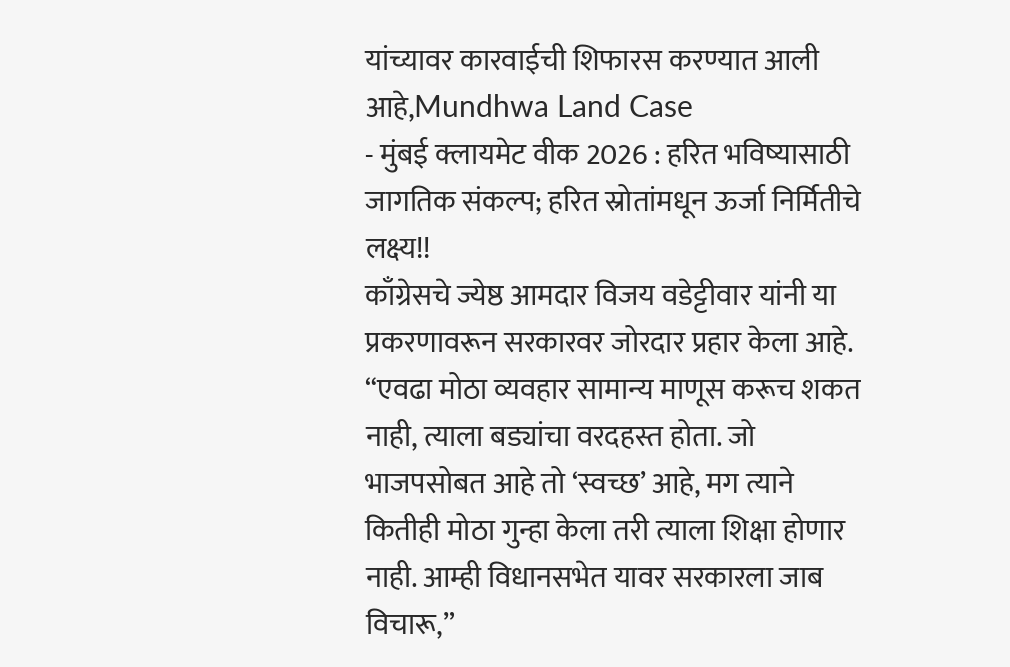यांच्यावर कारवाईची शिफारस करण्यात आली आहे,Mundhwa Land Case
- मुंबई क्लायमेट वीक 2026 : हरित भविष्यासाठी जागतिक संकल्प; हरित स्रोतांमधून ऊर्जा निर्मितीचे लक्ष्य!!
काँग्रेसचे ज्येष्ठ आमदार विजय वडेट्टीवार यांनी या प्रकरणावरून सरकारवर जोरदार प्रहार केला आहे. “एवढा मोठा व्यवहार सामान्य माणूस करूच शकत नाही, त्याला बड्यांचा वरदहस्त होता. जो भाजपसोबत आहे तो ‘स्वच्छ’ आहे, मग त्याने कितीही मोठा गुन्हा केला तरी त्याला शिक्षा होणार नाही. आम्ही विधानसभेत यावर सरकारला जाब विचारू,”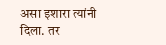असा इशारा त्यांनी दिला. तर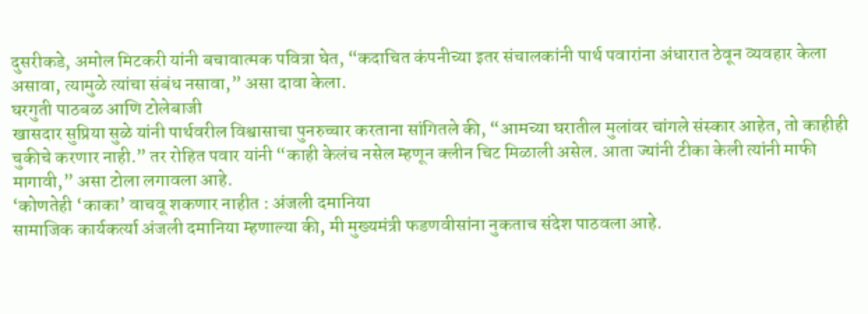दुसरीकडे, अमोल मिटकरी यांनी बचावात्मक पवित्रा घेत, “कदाचित कंपनीच्या इतर संचालकांनी पार्थ पवारांना अंधारात ठेवून व्यवहार केला असावा, त्यामुळे त्यांचा संबंध नसावा,” असा दावा केला.
घरगुती पाठबळ आणि टोलेबाजी
खासदार सुप्रिया सुळे यांनी पार्थवरील विश्वासाचा पुनरुच्चार करताना सांगितले की, “आमच्या घरातील मुलांवर चांगले संस्कार आहेत, तो काहीही चुकीचे करणार नाही.” तर रोहित पवार यांनी “काही केलंच नसेल म्हणून क्लीन चिट मिळाली असेल. आता ज्यांनी टीका केली त्यांनी माफी मागावी,” असा टोला लगावला आहे.
‘कोणतेही ‘काका’ वाचवू शकणार नाहीत : अंजली दमानिया
सामाजिक कार्यकर्त्या अंजली दमानिया म्हणाल्या की, मी मुख्यमंत्री फडणवीसांना नुकताच संदेश पाठवला आहे.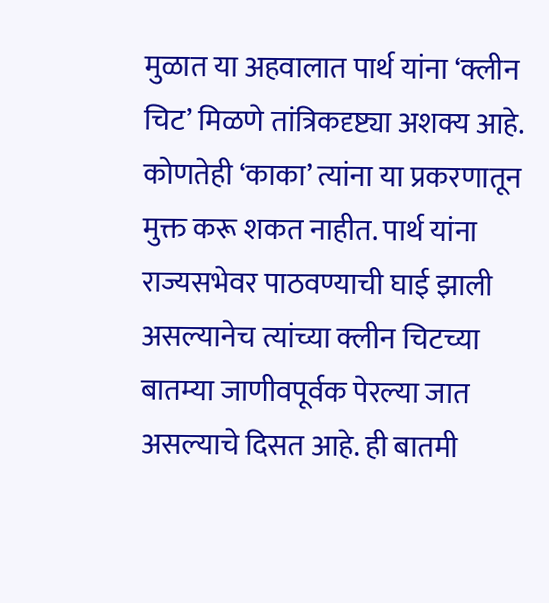मुळात या अहवालात पार्थ यांना ‘क्लीन चिट’ मिळणे तांत्रिकदृष्ट्या अशक्य आहे. कोणतेही ‘काका’ त्यांना या प्रकरणातून मुक्त करू शकत नाहीत. पार्थ यांना राज्यसभेवर पाठवण्याची घाई झाली असल्यानेच त्यांच्या क्लीन चिटच्या बातम्या जाणीवपूर्वक पेरल्या जात असल्याचे दिसत आहे. ही बातमी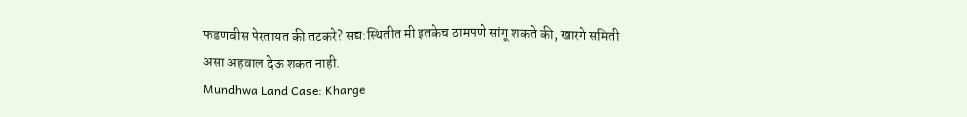फडणवीस पेरतायत की तटकरे? सद्य:स्थितीत मी इतकेच ठामपणे सांगू शकते की, खारगे समिती असा अहवाल देऊ शकत नाही.
Mundhwa Land Case: Kharge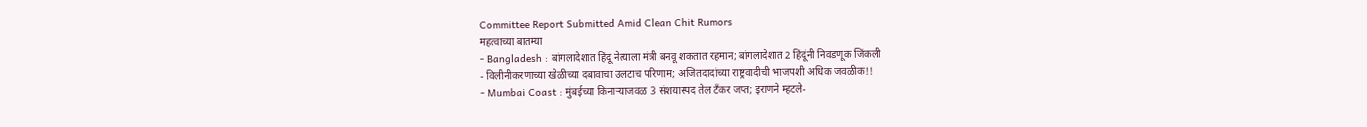Committee Report Submitted Amid Clean Chit Rumors
महत्वाच्या बातम्या
- Bangladesh : बांगलादेशात हिंदू नेत्याला मंत्री बनवू शकतात रहमान; बांगलादेशात 2 हिंदूंनी निवडणूक जिंकली
- विलीनीकरणाच्या खेळीच्या दबावाचा उलटाच परिणाम; अजितदादांच्या राष्ट्रवादीची भाजपशी अधिक जवळीक!!
- Mumbai Coast : मुंबईच्या किनाऱ्याजवळ 3 संशयास्पद तेल टँकर जप्त; इराणने म्हटले-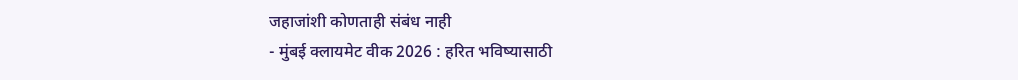जहाजांशी कोणताही संबंध नाही
- मुंबई क्लायमेट वीक 2026 : हरित भविष्यासाठी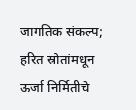जागतिक संकल्प; हरित स्रोतांमधून ऊर्जा निर्मितीचे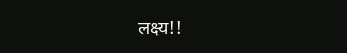लक्ष्य!!